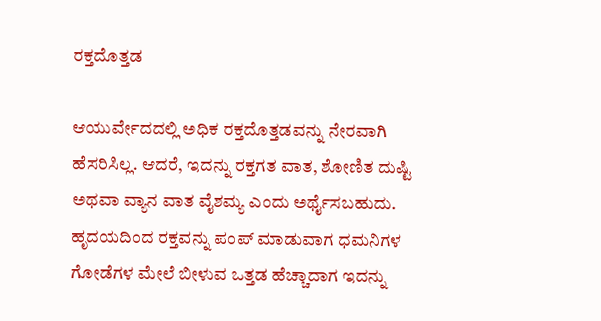ರಕ್ತದೊತ್ತಡ

ಆಯುರ್ವೇದದಲ್ಲಿ ಅಧಿಕ ರಕ್ತದೊತ್ತಡವನ್ನು ನೇರವಾಗಿ ಹೆಸರಿಸಿಲ್ಲ. ಆದರೆ, ಇದನ್ನು ರಕ್ತಗತ ವಾತ, ಶೋಣಿತ ದುಷ್ಟಿ ಅಥವಾ ವ್ಯಾನ ವಾತ ವೈಶಮ್ಯ ಎಂದು ಅರ್ಥೈಸಬಹುದು. ಹೃದಯದಿಂದ ರಕ್ತವನ್ನು ಪಂಪ್ ಮಾಡುವಾಗ ಧಮನಿಗಳ ಗೋಡೆಗಳ ಮೇಲೆ ಬೀಳುವ ಒತ್ತಡ ಹೆಚ್ಚಾದಾಗ ಇದನ್ನು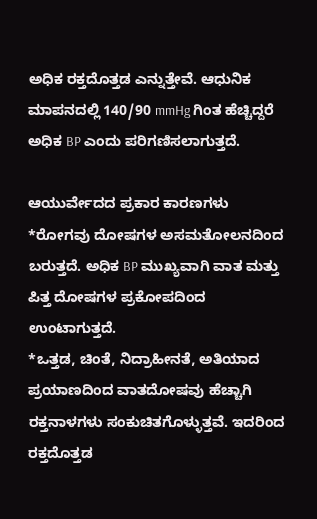ಅಧಿಕ ರಕ್ತದೊತ್ತಡ ಎನ್ನುತ್ತೇವೆ. ಆಧುನಿಕ ಮಾಪನದಲ್ಲಿ 140/90 mmHg ಗಿಂತ ಹೆಚ್ಚಿದ್ದರೆ ಅಧಿಕ BP ಎಂದು ಪರಿಗಣಿಸಲಾಗುತ್ತದೆ.

ಆಯುರ್ವೇದದ ಪ್ರಕಾರ ಕಾರಣಗಳು
*ರೋಗವು ದೋಷಗಳ ಅಸಮತೋಲನದಿಂದ ಬರುತ್ತದೆ. ಅಧಿಕ BP ಮುಖ್ಯವಾಗಿ ವಾತ ಮತ್ತು ಪಿತ್ತ ದೋಷಗಳ ಪ್ರಕೋಪದಿಂದ ಉಂಟಾಗುತ್ತದೆ.
*ಒತ್ತಡ, ಚಿಂತೆ, ನಿದ್ರಾಹೀನತೆ, ಅತಿಯಾದ ಪ್ರಯಾಣದಿಂದ ವಾತದೋಷವು ಹೆಚ್ಚಾಗಿ ರಕ್ತನಾಳಗಳು ಸಂಕುಚಿತಗೊಳ್ಳುತ್ತವೆ. ಇದರಿಂದ ರಕ್ತದೊತ್ತಡ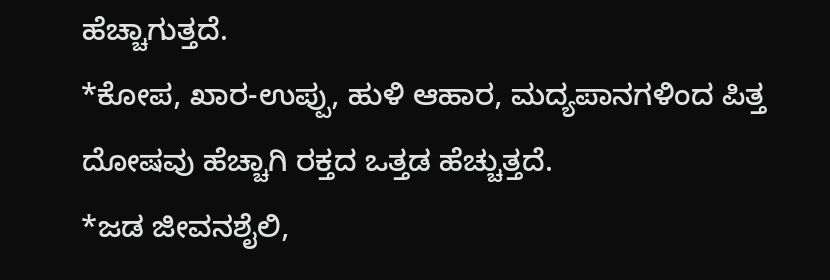ಹೆಚ್ಚಾಗುತ್ತದೆ.
*ಕೋಪ, ಖಾರ-ಉಪ್ಪು, ಹುಳಿ ಆಹಾರ, ಮದ್ಯಪಾನಗಳಿಂದ ಪಿತ್ತ ದೋಷವು ಹೆಚ್ಚಾಗಿ ರಕ್ತದ ಒತ್ತಡ ಹೆಚ್ಚುತ್ತದೆ.
*ಜಡ ಜೀವನಶೈಲಿ,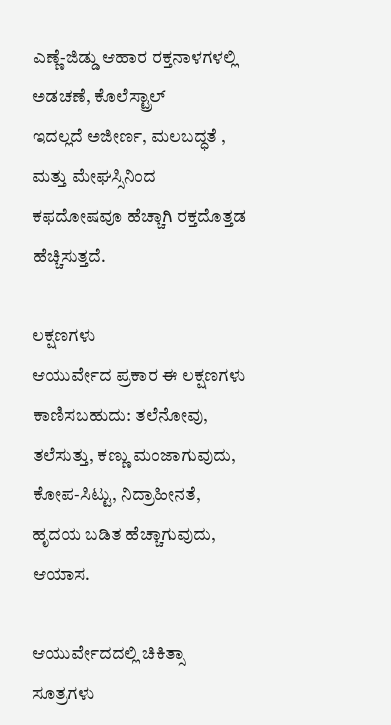ಎಣ್ಣೆ-ಜಿಡ್ಡು ಆಹಾರ ರಕ್ತನಾಳಗಳಲ್ಲಿ ಅಡಚಣೆ, ಕೊಲೆಸ್ಟ್ರಾಲ್
ಇದಲ್ಲದೆ ಅಜೀರ್ಣ, ಮಲಬದ್ಧತೆ , ಮತ್ತು ಮೇಘಸ್ಸಿನಿಂದ ಕಫದೋಷವೂ ಹೆಚ್ಚಾಗಿ ರಕ್ತದೊತ್ತಡ ಹೆಚ್ಚಿಸುತ್ತದೆ.

ಲಕ್ಷಣಗಳು
ಆಯುರ್ವೇದ ಪ್ರಕಾರ ಈ ಲಕ್ಷಣಗಳು ಕಾಣಿಸಬಹುದು: ತಲೆನೋವು, ತಲೆಸುತ್ತು, ಕಣ್ಣು ಮಂಜಾಗುವುದು, ಕೋಪ-ಸಿಟ್ಟು, ನಿದ್ರಾಹೀನತೆ, ಹೃದಯ ಬಡಿತ ಹೆಚ್ಚಾಗುವುದು, ಆಯಾಸ.

ಆಯುರ್ವೇದದಲ್ಲಿ ಚಿಕಿತ್ಸಾ ಸೂತ್ರಗಳು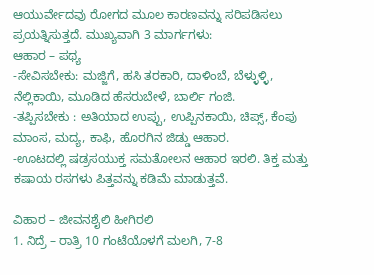ಆಯುರ್ವೇದವು ರೋಗದ ಮೂಲ ಕಾರಣವನ್ನು ಸರಿಪಡಿಸಲು ಪ್ರಯತ್ನಿಸುತ್ತದೆ. ಮುಖ್ಯವಾಗಿ 3 ಮಾರ್ಗಗಳು:
ಆಹಾರ – ಪಥ್ಯ
-ಸೇವಿಸಬೇಕು: ಮಜ್ಜಿಗೆ, ಹಸಿ ತರಕಾರಿ, ದಾಳಿಂಬೆ, ಬೆಳ್ಳುಳ್ಳಿ, ನೆಲ್ಲಿಕಾಯಿ, ಮೂಡಿದ ಹೆಸರುಬೇಳೆ, ಬಾರ್ಲಿ ಗಂಜಿ.
-ತಪ್ಪಿಸಬೇಕು : ಅತಿಯಾದ ಉಪ್ಪು, ಉಪ್ಪಿನಕಾಯಿ, ಚಿಪ್ಸ್, ಕೆಂಪು ಮಾಂಸ, ಮದ್ಯ, ಕಾಫಿ, ಹೊರಗಿನ ಜಿಡ್ಡು ಆಹಾರ.
-ಊಟದಲ್ಲಿ ಷಡ್ರಸಯುಕ್ತ ಸಮತೋಲನ ಆಹಾರ ಇರಲಿ. ತಿಕ್ತ ಮತ್ತು ಕಷಾಯ ರಸಗಳು ಪಿತ್ತವನ್ನು ಕಡಿಮೆ ಮಾಡುತ್ತವೆ.

ವಿಹಾರ – ಜೀವನಶೈಲಿ ಹೀಗಿರಲಿ
1. ನಿದ್ರೆ – ರಾತ್ರಿ 10 ಗಂಟೆಯೊಳಗೆ ಮಲಗಿ, 7-8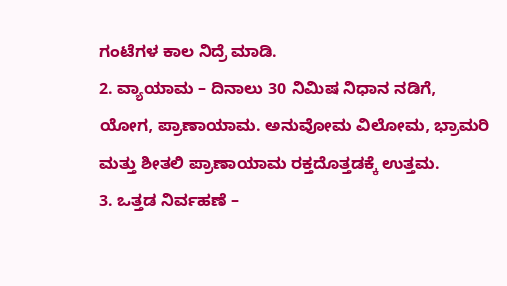ಗಂಟೆಗಳ ಕಾಲ ನಿದ್ರೆ ಮಾಡಿ.
2. ವ್ಯಾಯಾಮ – ದಿನಾಲು 30 ನಿಮಿಷ ನಿಧಾನ ನಡಿಗೆ, ಯೋಗ, ಪ್ರಾಣಾಯಾಮ. ಅನುವೋಮ ವಿಲೋಮ, ಭ್ರಾಮರಿ ಮತ್ತು ಶೀತಲಿ ಪ್ರಾಣಾಯಾಮ ರಕ್ತದೊತ್ತಡಕ್ಕೆ ಉತ್ತಮ.
3. ಒತ್ತಡ ನಿರ್ವಹಣೆ –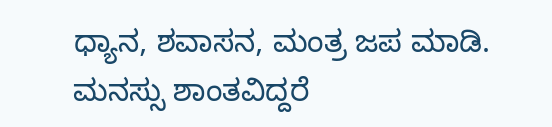ಧ್ಯಾನ, ಶವಾಸನ, ಮಂತ್ರ ಜಪ ಮಾಡಿ. ಮನಸ್ಸು ಶಾಂತವಿದ್ದರೆ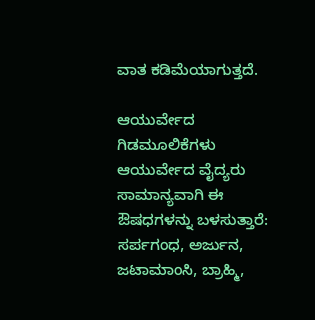ವಾತ ಕಡಿಮೆಯಾಗುತ್ತದೆ.

ಆಯುರ್ವೇದ ಗಿಡಮೂಲಿಕೆಗಳು
ಆಯುರ್ವೇದ ವೈದ್ಯರು ಸಾಮಾನ್ಯವಾಗಿ ಈ ಔಷಧಗಳನ್ನು ಬಳಸುತ್ತಾರೆ: ಸರ್ಪಗಂಧ, ಅರ್ಜುನ, ಜಟಾಮಾಂಸಿ, ಬ್ರಾಹ್ಮಿ,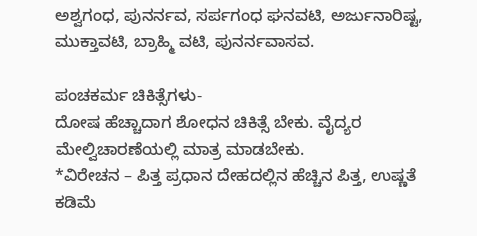ಅಶ್ವಗಂಧ, ಪುನರ್ನವ, ಸರ್ಪಗಂಧ ಘನವಟಿ, ಅರ್ಜುನಾರಿಷ್ಟ, ಮುಕ್ತಾವಟಿ, ಬ್ರಾಹ್ಮಿ ವಟಿ, ಪುನರ್ನವಾಸವ.

ಪಂಚಕರ್ಮ ಚಿಕಿತ್ಸೆಗಳು-
ದೋಷ ಹೆಚ್ಚಾದಾಗ ಶೋಧನ ಚಿಕಿತ್ಸೆ ಬೇಕು. ವೈದ್ಯರ ಮೇಲ್ವಿಚಾರಣೆಯಲ್ಲಿ ಮಾತ್ರ ಮಾಡಬೇಕು.
*ವಿರೇಚನ – ಪಿತ್ತ ಪ್ರಧಾನ ದೇಹದಲ್ಲಿನ ಹೆಚ್ಚಿನ ಪಿತ್ತ, ಉಷ್ಣತೆ ಕಡಿಮೆ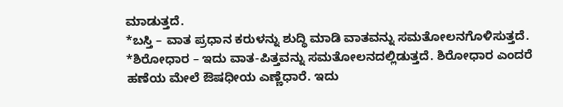ಮಾಡುತ್ತದೆ.
*ಬಸ್ತಿ – ವಾತ ಪ್ರಧಾನ ಕರುಳನ್ನು ಶುದ್ಧಿ ಮಾಡಿ ವಾತವನ್ನು ಸಮತೋಲನಗೊಳಿಸುತ್ತದೆ.
*ಶಿರೋಧಾರ – ಇದು ವಾತ-ಪಿತ್ತವನ್ನು ಸಮತೋಲನದಲ್ಲಿಡುತ್ತದೆ. ಶಿರೋಧಾರ ಎಂದರೆ ಹಣೆಯ ಮೇಲೆ ಔಷಧೀಯ ಎಣ್ಣೆಧಾರೆ. ಇದು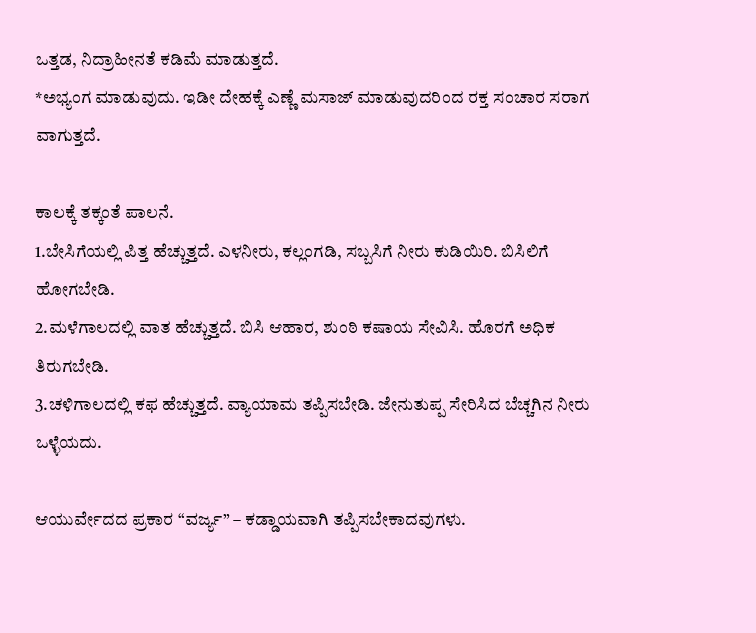ಒತ್ತಡ, ನಿದ್ರಾಹೀನತೆ ಕಡಿಮೆ ಮಾಡುತ್ತದೆ.
*ಅಭ್ಯಂಗ ಮಾಡುವುದು. ಇಡೀ ದೇಹಕ್ಕೆ ಎಣ್ಣೆ ಮಸಾಜ್ ಮಾಡುವುದರಿಂದ ರಕ್ತ ಸಂಚಾರ ಸರಾಗ ವಾಗುತ್ತದೆ.

ಕಾಲಕ್ಕೆ ತಕ್ಕಂತೆ ಪಾಲನೆ.
1.ಬೇಸಿಗೆಯಲ್ಲಿ ಪಿತ್ತ ಹೆಚ್ಚುತ್ತದೆ. ಎಳನೀರು, ಕಲ್ಲಂಗಡಿ, ಸಬ್ಬಸಿಗೆ ನೀರು ಕುಡಿಯಿರಿ. ಬಿಸಿಲಿಗೆ ಹೋಗಬೇಡಿ.
2.ಮಳೆಗಾಲದಲ್ಲಿ ವಾತ ಹೆಚ್ಚುತ್ತದೆ. ಬಿಸಿ ಆಹಾರ, ಶುಂಠಿ ಕಷಾಯ ಸೇವಿಸಿ. ಹೊರಗೆ ಅಧಿಕ ತಿರುಗಬೇಡಿ.
3.ಚಳಿಗಾಲದಲ್ಲಿ ಕಫ ಹೆಚ್ಚುತ್ತದೆ. ವ್ಯಾಯಾಮ ತಪ್ಪಿಸಬೇಡಿ. ಜೇನುತುಪ್ಪ ಸೇರಿಸಿದ ಬೆಚ್ಚಗಿನ ನೀರು ಒಳ್ಳೆಯದು.

ಆಯುರ್ವೇದದ ಪ್ರಕಾರ “ವರ್ಜ್ಯ” – ಕಡ್ಡಾಯವಾಗಿ ತಪ್ಪಿಸಬೇಕಾದವುಗಳು.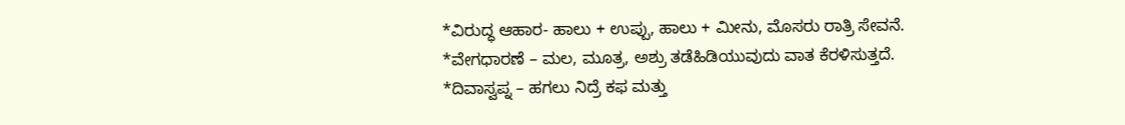*ವಿರುದ್ಧ ಆಹಾರ- ಹಾಲು + ಉಪ್ಪು, ಹಾಲು + ಮೀನು, ಮೊಸರು ರಾತ್ರಿ ಸೇವನೆ.
*ವೇಗಧಾರಣೆ – ಮಲ, ಮೂತ್ರ, ಅಶ್ರು ತಡೆಹಿಡಿಯುವುದು ವಾತ ಕೆರಳಿಸುತ್ತದೆ.
*ದಿವಾಸ್ವಪ್ನ – ಹಗಲು ನಿದ್ರೆ ಕಫ ಮತ್ತು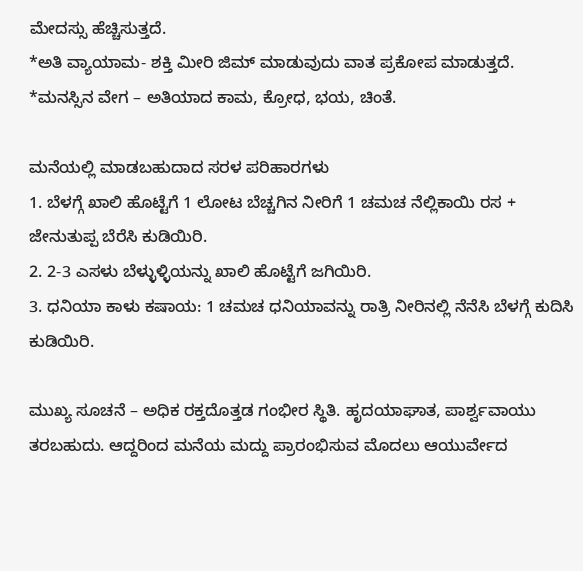ಮೇದಸ್ಸು ಹೆಚ್ಚಿಸುತ್ತದೆ.
*ಅತಿ ವ್ಯಾಯಾಮ- ಶಕ್ತಿ ಮೀರಿ ಜಿಮ್‌ ಮಾಡುವುದು ವಾತ ಪ್ರಕೋಪ ಮಾಡುತ್ತದೆ.
*ಮನಸ್ಸಿನ ವೇಗ – ಅತಿಯಾದ ಕಾಮ, ಕ್ರೋಧ, ಭಯ, ಚಿಂತೆ.

ಮನೆಯಲ್ಲಿ ಮಾಡಬಹುದಾದ ಸರಳ ಪರಿಹಾರಗಳು
1. ಬೆಳಗ್ಗೆ ಖಾಲಿ ಹೊಟ್ಟೆಗೆ 1 ಲೋಟ ಬೆಚ್ಚಗಿನ ನೀರಿಗೆ 1 ಚಮಚ ನೆಲ್ಲಿಕಾಯಿ ರಸ + ಜೇನುತುಪ್ಪ ಬೆರೆಸಿ ಕುಡಿಯಿರಿ.
2. 2-3 ಎಸಳು ಬೆಳ್ಳುಳ್ಳಿಯನ್ನು ಖಾಲಿ ಹೊಟ್ಟೆಗೆ ಜಗಿಯಿರಿ.
3. ಧನಿಯಾ ಕಾಳು ಕಷಾಯ: 1 ಚಮಚ ಧನಿಯಾವನ್ನು ರಾತ್ರಿ ನೀರಿನಲ್ಲಿ ನೆನೆಸಿ ಬೆಳಗ್ಗೆ ಕುದಿಸಿ ಕುಡಿಯಿರಿ.

ಮುಖ್ಯ ಸೂಚನೆ – ಅಧಿಕ ರಕ್ತದೊತ್ತಡ ಗಂಭೀರ ಸ್ಥಿತಿ. ಹೃದಯಾಘಾತ, ಪಾರ್ಶ್ವವಾಯು ತರಬಹುದು. ಆದ್ದರಿಂದ ಮನೆಯ ಮದ್ದು ಪ್ರಾರಂಭಿಸುವ ಮೊದಲು ಆಯುರ್ವೇದ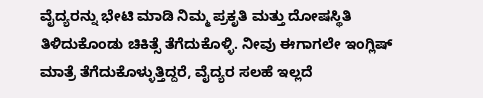ವೈದ್ಯರನ್ನು ಭೇಟಿ ಮಾಡಿ ನಿಮ್ಮ ಪ್ರಕೃತಿ ಮತ್ತು ದೋಷಸ್ಥಿತಿ ತಿಳಿದುಕೊಂಡು ಚಿಕಿತ್ಸೆ ತೆಗೆದುಕೊಳ್ಳಿ. ನೀವು ಈಗಾಗಲೇ ಇಂಗ್ಲಿಷ್ ಮಾತ್ರೆ ತೆಗೆದುಕೊಳ್ಳುತ್ತಿದ್ದರೆ, ವೈದ್ಯರ ಸಲಹೆ ಇಲ್ಲದೆ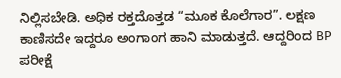ನಿಲ್ಲಿಸಬೇಡಿ. ಅಧಿಕ ರಕ್ತದೊತ್ತಡ “ಮೂಕ ಕೊಲೆಗಾರ”. ಲಕ್ಷಣ ಕಾಣಿಸದೇ ಇದ್ದರೂ ಅಂಗಾಂಗ ಹಾನಿ ಮಾಡುತ್ತದೆ. ಆದ್ದರಿಂದ BP ಪರೀಕ್ಷೆ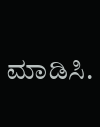ಮಾಡಿಸಿ.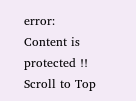error: Content is protected !!
Scroll to Top